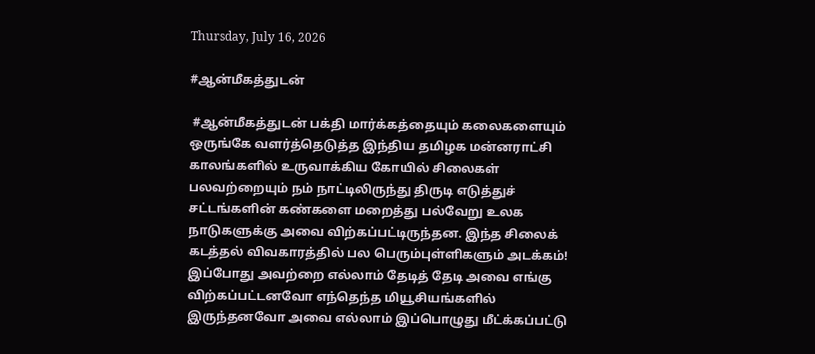Thursday, July 16, 2026

#ஆன்மீகத்துடன்

 #ஆன்மீகத்துடன் பக்தி மார்க்கத்தையும் கலைகளையும் ஒருங்கே வளர்த்தெடுத்த இந்திய தமிழக மன்னராட்சி காலங்களில் உருவாக்கிய கோயில் சிலைகள் பலவற்றையும் நம் நாட்டிலிருந்து திருடி எடுத்துச் சட்டங்களின் கண்களை மறைத்து பல்வேறு உலக நாடுகளுக்கு அவை விற்கப்பட்டிருந்தன. இந்த சிலைக் கடத்தல் விவகாரத்தில் பல பெரும்புள்ளிகளும் அடக்கம்! இப்போது அவற்றை எல்லாம் தேடித் தேடி அவை எங்கு விற்கப்பட்டனவோ எந்தெந்த மியூசியங்களில் இருந்தனவோ அவை எல்லாம் இப்பொழுது மீட்க்கப்பட்டு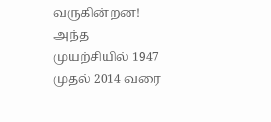வருகின்றன! அந்த முயற்சியில் 1947 முதல் 2014 வரை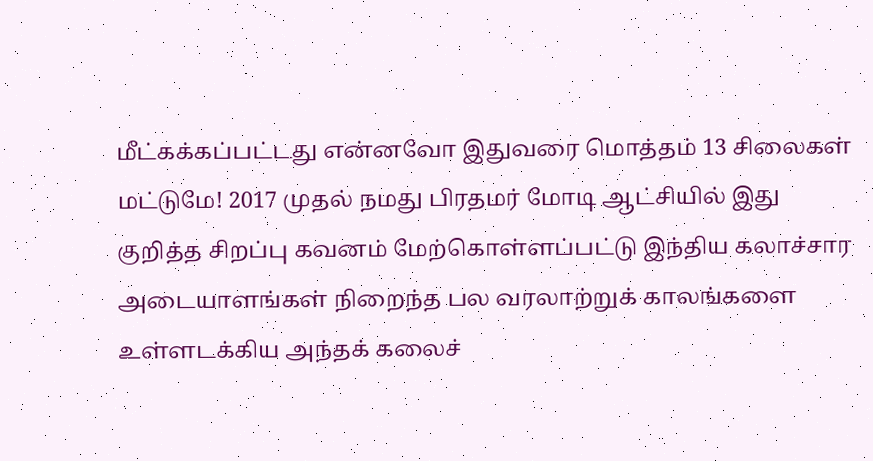மீட்கக்கப்பட்டது என்னவோ இதுவரை மொத்தம் 13 சிலைகள் மட்டுமே! 2017 முதல் நமது பிரதமர் மோடி ஆட்சியில் இது குறித்த சிறப்பு கவனம் மேற்கொள்ளப்பட்டு இந்திய கலாச்சார அடையாளங்கள் நிறைந்த பல வரலாற்றுக் காலங்களை உள்ளடக்கிய அந்தக் கலைச்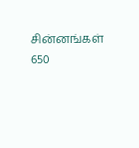சின்னங்கள் 650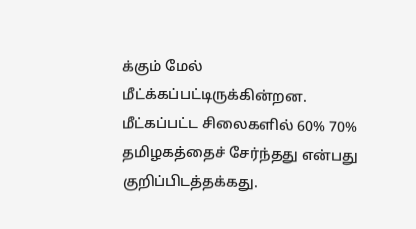க்கும் மேல் மீட்க்கப்பட்டிருக்கின்றன. மீட்கப்பட்ட சிலைகளில் 60% 70% தமிழகத்தைச் சேர்ந்தது என்பது குறிப்பிடத்தக்கது.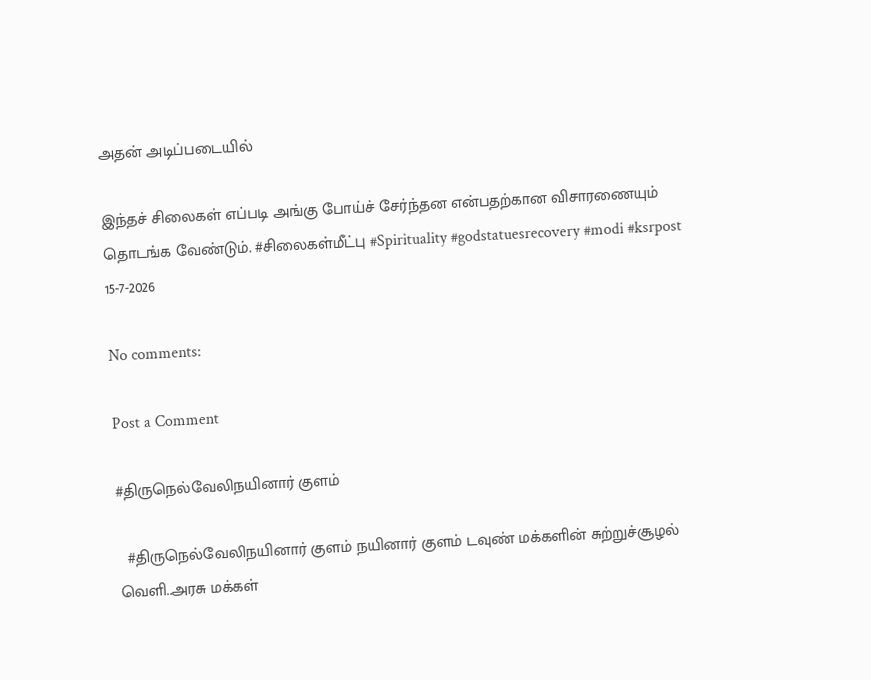அதன் அடிப்படையில்

இந்தச் சிலைகள் எப்படி அங்கு போய்ச் சேர்ந்தன என்பதற்கான விசாரணையும் தொடங்க வேண்டும். #சிலைகள்மீட்பு #Spirituality #godstatuesrecovery #modi #ksrpost 15-7-2026

No comments:

Post a Comment

#திருநெல்வேலிநயினார் குளம்

  #திருநெல்வேலிநயினார் குளம் நயினார் குளம் டவுண் மக்களின் சுற்றுச்சூழல் வெளி..அரசு மக்கள்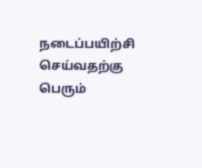நடைப்பயிற்சி செய்வதற்கு பெரும்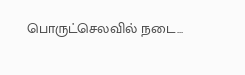பொருட்செலவில் நடை...